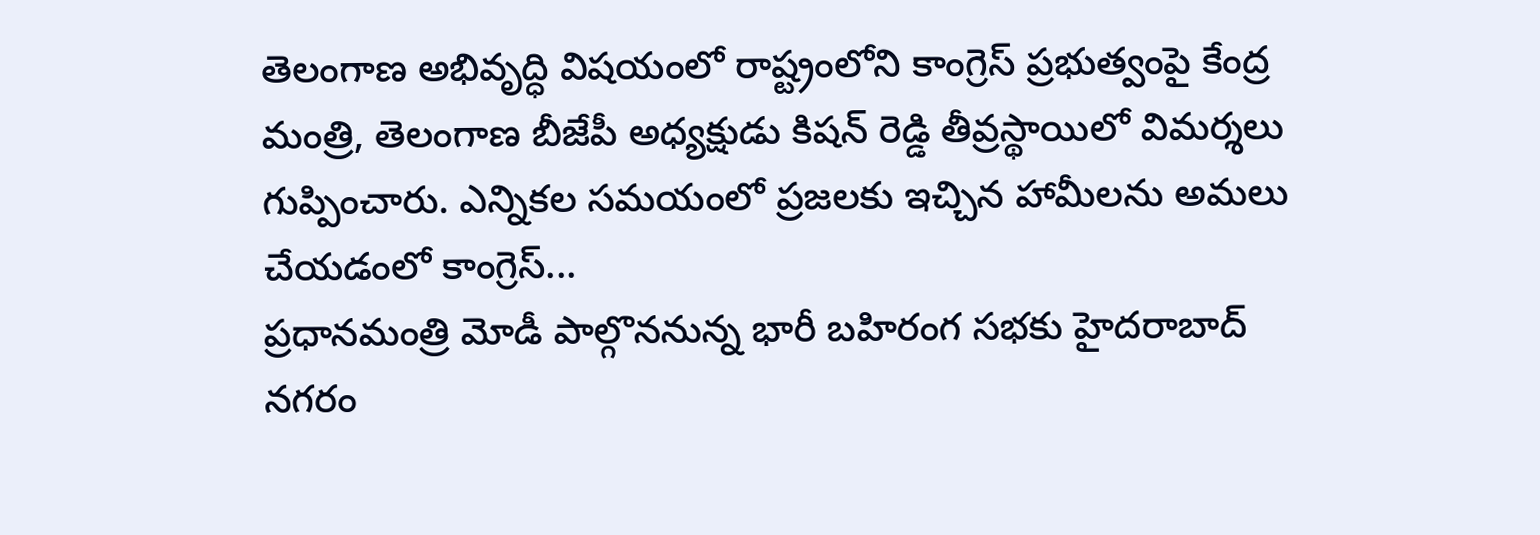తెలంగాణ అభివృద్ధి విషయంలో రాష్ట్రంలోని కాంగ్రెస్ ప్రభుత్వంపై కేంద్ర మంత్రి, తెలంగాణ బీజేపీ అధ్యక్షుడు కిషన్ రెడ్డి తీవ్రస్థాయిలో విమర్శలు గుప్పించారు. ఎన్నికల సమయంలో ప్రజలకు ఇచ్చిన హామీలను అమలు చేయడంలో కాంగ్రెస్...
ప్రధానమంత్రి మోడీ పాల్గొననున్న భారీ బహిరంగ సభకు హైదరాబాద్ నగరం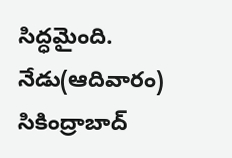సిద్ధమైంది. నేడు(ఆదివారం) సికింద్రాబాద్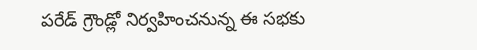పరేడ్ గ్రౌండ్లో నిర్వహించనున్న ఈ సభకు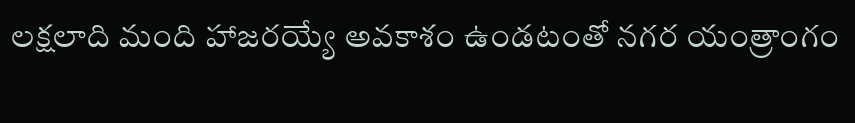లక్షలాది మంది హాజరయ్యే అవకాశం ఉండటంతో నగర యంత్రాంగం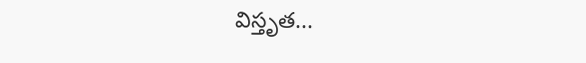విస్తృత...